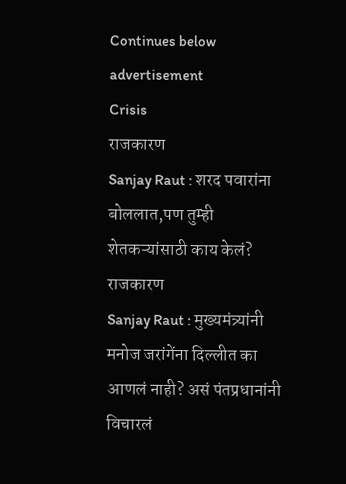Continues below advertisement
Crisis
राजकारण
Sanjay Raut : शरद पवारांना बोललात,पण तुम्ही शेतकऱ्यांसाठी काय केलं?
राजकारण
Sanjay Raut : मुख्यमंत्र्यांनी मनोज जरांगेंना दिल्लीत का आणलं नाही? असं पंतप्रधानांनी विचारलं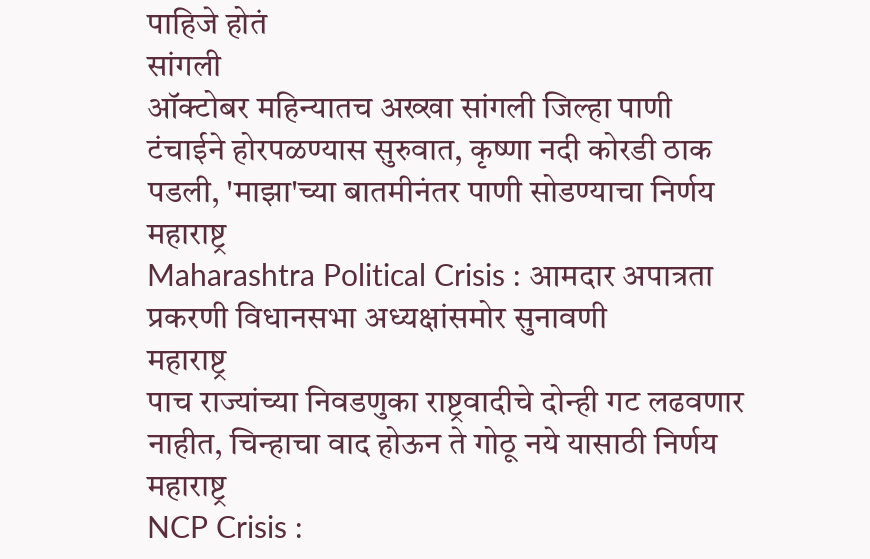पाहिजे होतं
सांगली
ऑक्टोबर महिन्यातच अख्खा सांगली जिल्हा पाणी टंचाईने होरपळण्यास सुरुवात, कृष्णा नदी कोरडी ठाक पडली, 'माझा'च्या बातमीनंतर पाणी सोडण्याचा निर्णय
महाराष्ट्र
Maharashtra Political Crisis : आमदार अपात्रता प्रकरणी विधानसभा अध्यक्षांसमोर सुनावणी
महाराष्ट्र
पाच राज्यांच्या निवडणुका राष्ट्रवादीचे दोन्ही गट लढवणार नाहीत, चिन्हाचा वाद होऊन ते गोठू नये यासाठी निर्णय
महाराष्ट्र
NCP Crisis :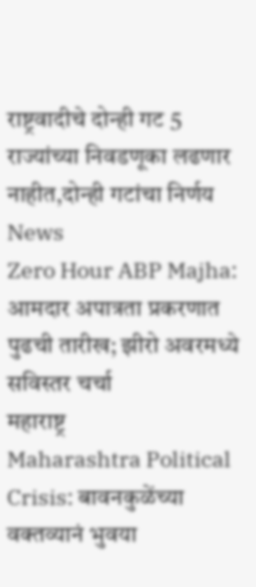राष्ट्रवादीचे दोन्ही गट 5 राज्यांच्या निवडणूका लढणार नाहीत,दोन्ही गटांचा निर्णय
News
Zero Hour ABP Majha: आमदार अपात्रता प्रकरणात पुढची तारीख; झीरो अवरमध्ये सविस्तर चर्चा
महाराष्ट्र
Maharashtra Political Crisis: बावनकुळेंच्या वक्तव्यानं भुवया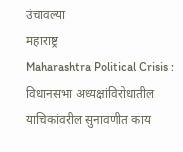उंचावल्या
महाराष्ट्र
Maharashtra Political Crisis : विधानसभा अध्यक्षांविरोधातील याचिकांवरील सुनावणीत काय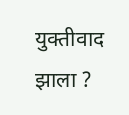युक्तीवाद झाला ?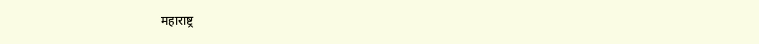महाराष्ट्र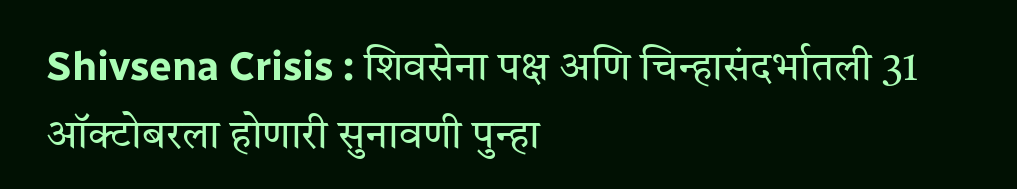Shivsena Crisis : शिवसेना पक्ष अणि चिन्हासंदर्भातली 31 ऑक्टोबरला होणारी सुनावणी पुन्हा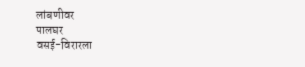लांबणीवर
पालघर
वसई-विरारला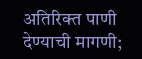अतिरिक्त पाणी देण्याची मागणी;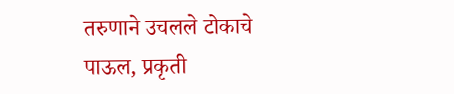तरुणाने उचलले टोकाचे पाऊल, प्रकृती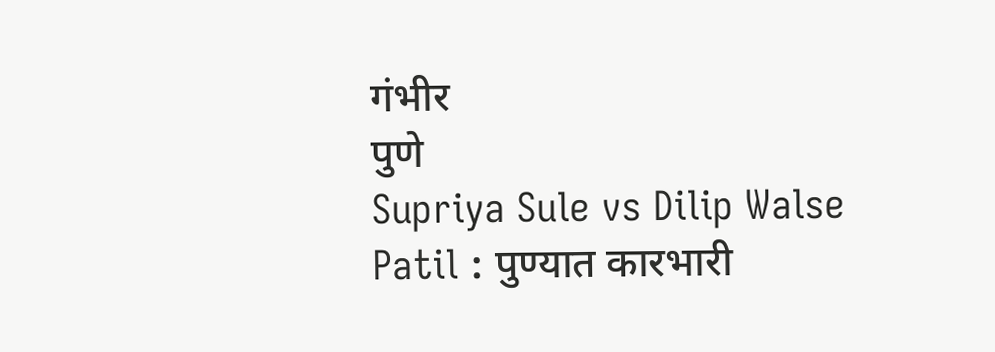गंभीर
पुणे
Supriya Sule vs Dilip Walse Patil : पुण्यात कारभारी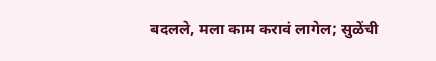बदलले, मला काम करावं लागेल; सुळेंची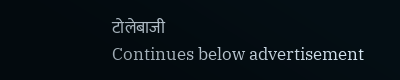टोलेबाजी
Continues below advertisement